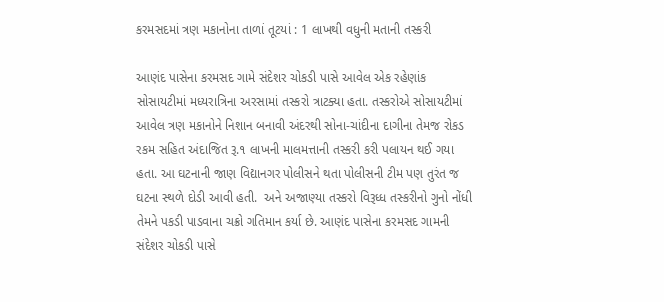કરમસદમાં ત્રણ મકાનોના તાળાં તૂટયાં : 1 લાખથી વધુની મતાની તસ્કરી

આણંદ પાસેના કરમસદ ગામે સંદેશર ચોકડી પાસે આવેલ એક રહેણાંક સોસાયટીમાં મધ્યરાત્રિના અરસામાં તસ્કરો ત્રાટક્યા હતા. તસ્કરોએ સોસાયટીમાં આવેલ ત્રણ મકાનોને નિશાન બનાવી અંદરથી સોના-ચાંદીના દાગીના તેમજ રોકડ રકમ સહિત અંદાજિત રૂ.૧ લાખની માલમત્તાની તસ્કરી કરી પલાયન થઈ ગયા હતા. આ ઘટનાની જાણ વિદ્યાનગર પોલીસને થતા પોલીસની ટીમ પણ તુરંત જ ઘટના સ્થળે દોડી આવી હતી.  અને અજાણ્યા તસ્કરો વિરૂધ્ધ તસ્કરીનો ગુનો નોંધી તેમને પકડી પાડવાના ચક્રો ગતિમાન કર્યા છે. આણંદ પાસેના કરમસદ ગામની સંદેશર ચોકડી પાસે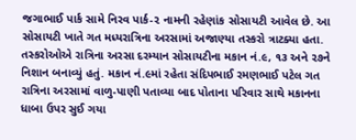જગાભાઈ પાર્ક સામે નિરવ પાર્ક-૨ નામની રહેણાંક સોસાયટી આવેલ છે. આ સોસાયટી ખાતે ગત મધ્યરાત્રિના અરસામાં અજાણ્યા તસ્કરો ત્રાટક્યા હતા. તસ્કરોઓએ રાત્રિના અરસા દરમ્યાન સોસાયટીના મકાન નં.૯, ૧૩ અને ૨૭ને નિશાન બનાવ્યું હતું. મકાન નં.૯માં રહેતા સંદિપભાઈ રમણભાઈ પટેલ ગત રાત્રિના અરસામાં વાળુ-પાણી પતાવ્યા બાદ પોતાના પરિવાર સાથે મકાનના ધાબા ઉપર સુઈ ગયા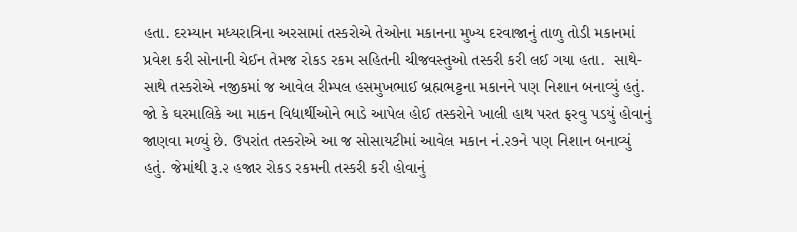હતા. દરમ્યાન મધ્યરાત્રિના અરસામાં તસ્કરોએ તેઓના મકાનના મુખ્ય દરવાજાનું તાળુ તોડી મકાનમાં પ્રવેશ કરી સોનાની ચેઈન તેમજ રોકડ રકમ સહિતની ચીજવસ્તુઓ તસ્કરી કરી લઈ ગયા હતા.  સાથે-સાથે તસ્કરોએ નજીકમાં જ આવેલ રીમ્પલ હસમુખભાઈ બ્રહ્મભટ્ટના મકાનને પણ નિશાન બનાવ્યું હતું. જો કે ઘરમાલિકે આ માકન વિદ્યાર્થીઓને ભાડે આપેલ હોઈ તસ્કરોને ખાલી હાથ પરત ફરવુ પડયું હોવાનું જાણવા મળ્યું છે. ઉપરાંત તસ્કરોએ આ જ સોસાયટીમાં આવેલ મકાન નં.૨૭ને પણ નિશાન બનાવ્યું હતું. જેમાંથી રૂ.૨ હજાર રોકડ રકમની તસ્કરી કરી હોવાનું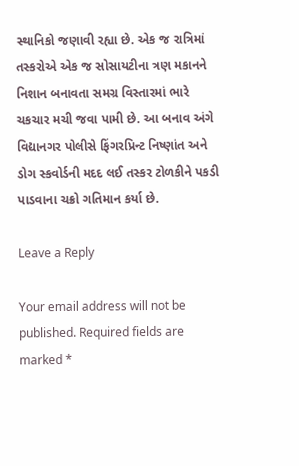સ્થાનિકો જણાવી રહ્યા છે. એક જ રાત્રિમાં તસ્કરોએ એક જ સોસાયટીના ત્રણ મકાનને નિશાન બનાવતા સમગ્ર વિસ્તારમાં ભારે ચકચાર મચી જવા પામી છે. આ બનાવ અંગે વિદ્યાનગર પોલીસે ફિંગરપ્રિન્ટ નિષ્ણાંત અને ડોગ સ્કવોર્ડની મદદ લઈ તસ્કર ટોળકીને પકડી પાડવાના ચક્રો ગતિમાન કર્યા છે.

Leave a Reply

Your email address will not be published. Required fields are marked *